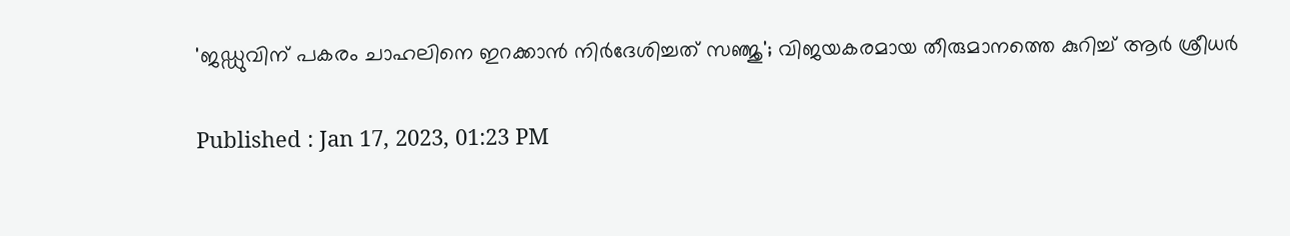'ജഡ്ഡുവിന് പകരം ചാഹലിനെ ഇറക്കാന്‍ നിര്‍ദേശിച്ചത് സഞ്ജു'; വിജയകരമായ തീരുമാനത്തെ കുറിച്ച് ആര്‍ ശ്രീധര്‍

Published : Jan 17, 2023, 01:23 PM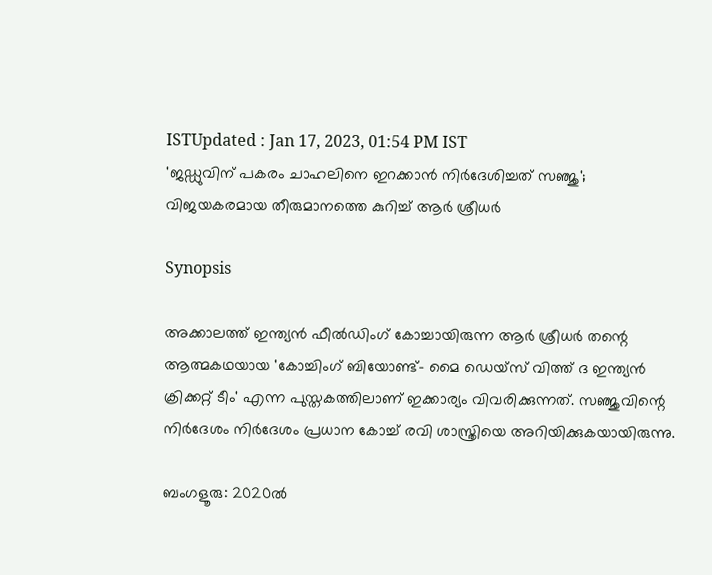ISTUpdated : Jan 17, 2023, 01:54 PM IST
'ജഡ്ഡുവിന് പകരം ചാഹലിനെ ഇറക്കാന്‍ നിര്‍ദേശിച്ചത് സഞ്ജു'; വിജയകരമായ തീരുമാനത്തെ കുറിച്ച് ആര്‍ ശ്രീധര്‍

Synopsis

അക്കാലത്ത് ഇന്ത്യന്‍ ഫീല്‍ഡിംഗ് കോച്ചായിരുന്ന ആര്‍ ശ്രീധര്‍ തന്റെ ആത്മകഥയായ 'കോച്ചിംഗ് ബിയോണ്ട്- മൈ ഡെയ്‌സ് വിത്ത് ദ ഇന്ത്യന്‍ ക്രിക്കറ്റ് ടീം' എന്ന പുസ്തകത്തിലാണ് ഇക്കാര്യം വിവരിക്കുന്നത്. സഞ്ജുവിന്റെ നിര്‍ദേശം നിര്‍ദേശം പ്രധാന കോച്ച് രവി ശാസ്ത്രിയെ അറിയിക്കുകയായിരുന്നു.

ബംഗളൂരു: 2020ല്‍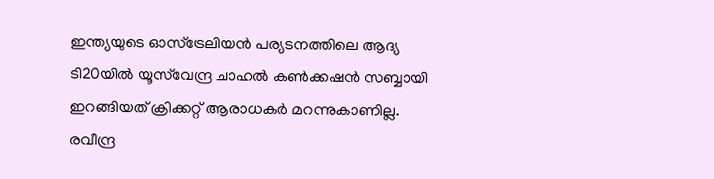ഇന്ത്യയുടെ ഓസ്‌ട്രേലിയന്‍ പര്യടനത്തിലെ ആദ്യ ടി20യില്‍ യൂസ്‌വേന്ദ്ര ചാഹല്‍ കണ്‍ക്കഷന്‍ സബ്ബായി ഇറങ്ങിയത് ക്രിക്കറ്റ് ആരാധകര്‍ മറന്നുകാണില്ല. രവീന്ദ്ര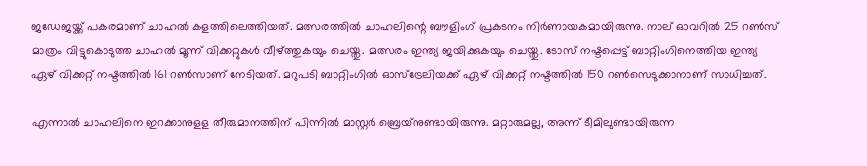ജഡേജയ്ക്ക് പകരമാണ് ചാഹല്‍ കളത്തിലെത്തിയത്. മത്സരത്തില്‍ ചാഹലിന്റെ ബൗളിംഗ് പ്രകടനം നിര്‍ണായകമായിരുന്നു. നാല് ഓവറില്‍ 25 റണ്‍സ് മാത്രം വിട്ടുകൊടുത്ത ചാഹല്‍ മൂന്ന് വിക്കറ്റുകള്‍ വീഴ്ത്തുകയും ചെയ്തു. മത്സരം ഇന്ത്യ ജയിക്കുകയും ചെയ്തു. ടോസ് നഷ്ടപ്പെട്ട് ബാറ്റിംഗിനെത്തിയ ഇന്ത്യ ഏഴ് വിക്കറ്റ് നഷ്ടത്തില്‍ 161 റണ്‍സാണ് നേടിയത്. മറുപടി ബാറ്റിംഗില്‍ ഓസ്‌ട്രേലിയക്ക് ഏഴ് വിക്കറ്റ് നഷ്ടത്തില്‍ 150 റണ്‍സെടുക്കാനാണ് സാധിച്ചത്.

എന്നാല്‍ ചാഹലിനെ ഇറക്കാനുളള തീരുമാനത്തിന് പിന്നില്‍ മാസ്റ്റര്‍ ബ്രെയ്‌നുണ്ടായിരുന്നു. മറ്റാരുമല്ല, അന്ന് ടീമിലുണ്ടായിരുന്ന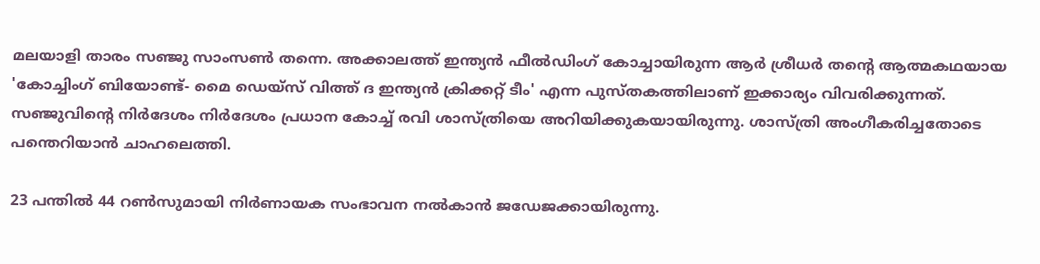മലയാളി താരം സഞ്ജു സാംസണ്‍ തന്നെ. അക്കാലത്ത് ഇന്ത്യന്‍ ഫീല്‍ഡിംഗ് കോച്ചായിരുന്ന ആര്‍ ശ്രീധര്‍ തന്റെ ആത്മകഥയായ 'കോച്ചിംഗ് ബിയോണ്ട്- മൈ ഡെയ്‌സ് വിത്ത് ദ ഇന്ത്യന്‍ ക്രിക്കറ്റ് ടീം' എന്ന പുസ്തകത്തിലാണ് ഇക്കാര്യം വിവരിക്കുന്നത്. സഞ്ജുവിന്റെ നിര്‍ദേശം നിര്‍ദേശം പ്രധാന കോച്ച് രവി ശാസ്ത്രിയെ അറിയിക്കുകയായിരുന്നു. ശാസ്ത്രി അംഗീകരിച്ചതോടെ പന്തെറിയാന്‍ ചാഹലെത്തി.

23 പന്തില്‍ 44 റണ്‍സുമായി നിര്‍ണായക സംഭാവന നല്‍കാന്‍ ജഡേജക്കായിരുന്നു.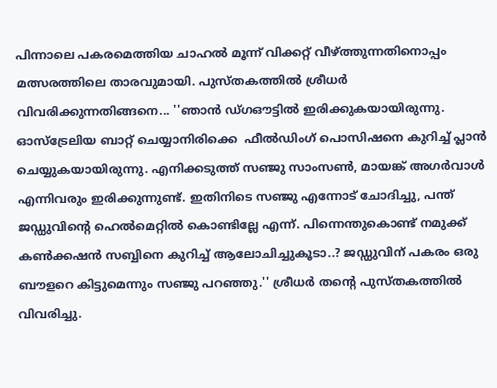പിന്നാലെ പകരമെത്തിയ ചാഹല്‍ മൂന്ന് വിക്കറ്റ് വീഴ്ത്തുന്നതിനൊപ്പം മത്സരത്തിലെ താരവുമായി. പുസ്തകത്തില്‍ ശ്രീധര്‍ വിവരിക്കുന്നതിങ്ങനെ... ''ഞാന്‍ ഡ്ഗഔട്ടില്‍ ഇരിക്കുകയായിരുന്നു. ഓസ്‌ട്രേലിയ ബാറ്റ് ചെയ്യാനിരിക്കെ  ഫീല്‍ഡിംഗ് പൊസിഷനെ കുറിച്ച് പ്ലാന്‍ ചെയ്യുകയായിരുന്നു. എനിക്കടുത്ത് സഞ്ജു സാംസണ്‍, മായങ്ക് അഗര്‍വാള്‍ എന്നിവരും ഇരിക്കുന്നുണ്ട്. ഇതിനിടെ സഞ്ജു എന്നോട് ചോദിച്ചു, പന്ത് ജഡ്ഡുവിന്റെ ഹെല്‍മെറ്റില്‍ കൊണ്ടില്ലേ എന്ന്. പിന്നെന്തുകൊണ്ട് നമുക്ക് കണ്‍ക്കഷന്‍ സബ്ബിനെ കുറിച്ച് ആലോചിച്ചുകൂടാ..? ജഡ്ഡുവിന് പകരം ഒരു ബൗളറെ കിട്ടുമെന്നും സഞ്ജു പറഞ്ഞു.'' ശ്രീധര്‍ തന്റെ പുസ്തകത്തില്‍ വിവരിച്ചു.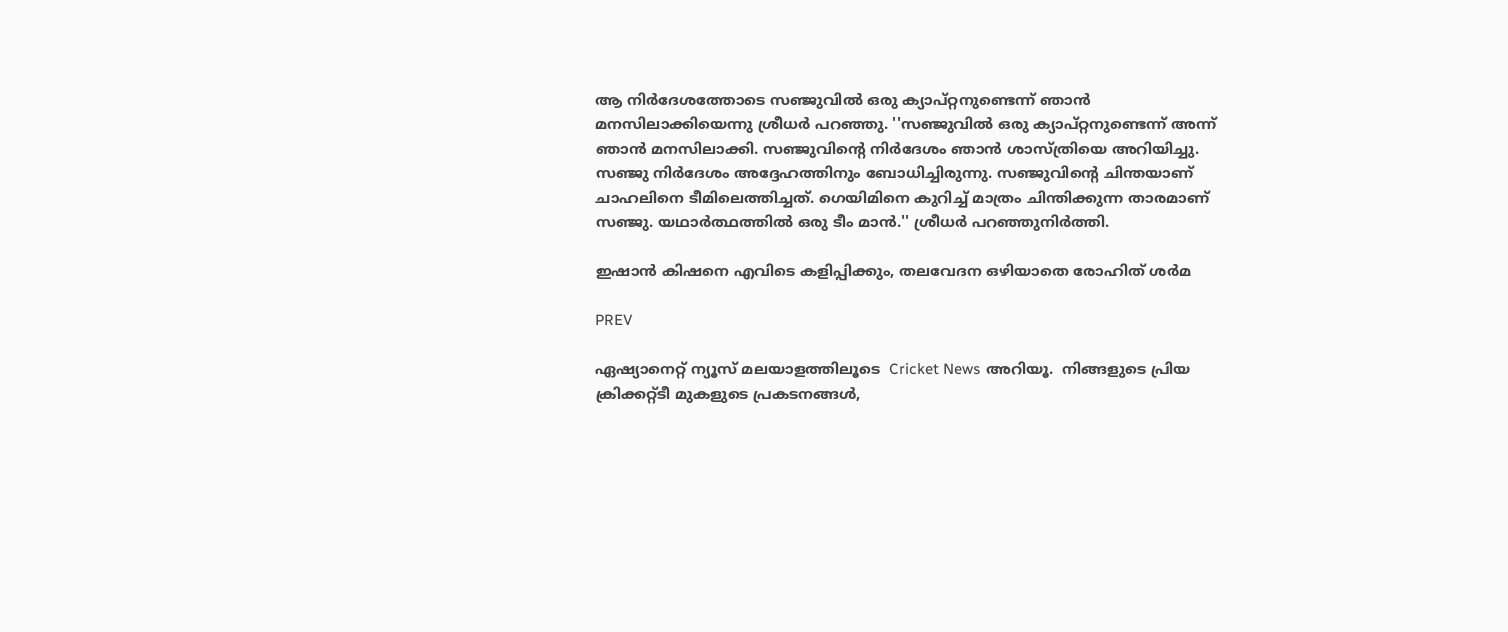ആ നിര്‍ദേശത്തോടെ സഞ്ജുവില്‍ ഒരു ക്യാപ്റ്റനുണ്ടെന്ന് ഞാന്‍ മനസിലാക്കിയെന്നു ശ്രീധര്‍ പറഞ്ഞു. ''സഞ്ജുവില്‍ ഒരു ക്യാപ്റ്റനുണ്ടെന്ന് അന്ന് ഞാന്‍ മനസിലാക്കി. സഞ്ജുവിന്റെ നിര്‍ദേശം ഞാന്‍ ശാസ്ത്രിയെ അറിയിച്ചു. സഞ്ജു നിര്‍ദേശം അദ്ദേഹത്തിനും ബോധിച്ചിരുന്നു. സഞ്ജുവിന്റെ ചിന്തയാണ് ചാഹലിനെ ടീമിലെത്തിച്ചത്. ഗെയിമിനെ കുറിച്ച് മാത്രം ചിന്തിക്കുന്ന താരമാണ് സഞ്ജു. യഥാര്‍ത്ഥത്തില്‍ ഒരു ടീം മാന്‍.'' ശ്രീധര്‍ പറഞ്ഞുനിര്‍ത്തി.

ഇഷാന്‍ കിഷനെ എവിടെ കളിപ്പിക്കും, തലവേദന ഒഴിയാതെ രോഹിത് ശര്‍മ

PREV

ഏഷ്യാനെറ്റ് ന്യൂസ് മലയാളത്തിലൂടെ  Cricket News അറിയൂ.  നിങ്ങളുടെ പ്രിയ ക്രിക്കറ്റ്ടീ മുകളുടെ പ്രകടനങ്ങൾ,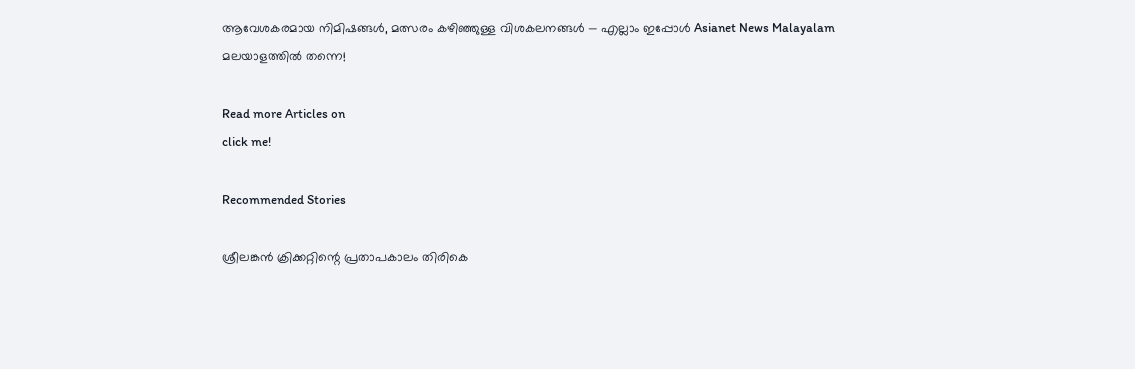ആവേശകരമായ നിമിഷങ്ങൾ, മത്സരം കഴിഞ്ഞുള്ള വിശകലനങ്ങൾ — എല്ലാം ഇപ്പോൾ Asianet News Malayalam മലയാളത്തിൽ തന്നെ!

Read more Articles on
click me!

Recommended Stories

ശ്രീലങ്കന്‍ ക്രിക്കറ്റിന്റെ പ്രതാപകാലം തിരികെ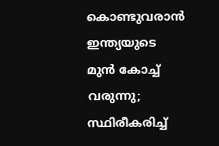കൊണ്ടുവരാന്‍ ഇന്ത്യയുടെ മുന്‍ കോച്ച് വരുന്നു; സ്ഥിരീകരിച്ച്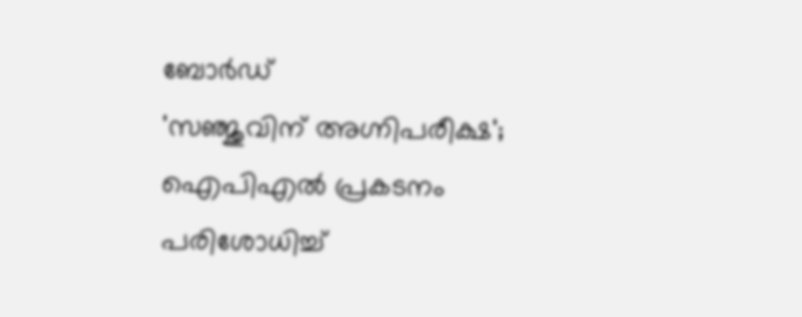ബോര്‍ഡ്
'സഞ്ജുവിന് അഗ്നിപരീക്ഷ'; ഐപിഎല്‍ പ്രകടനം പരിശോധിച്ച്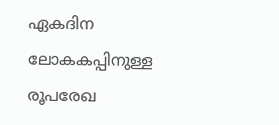ഏകദിന ലോകകപ്പിനുള്ള രൂപരേഖ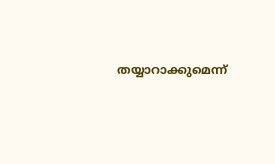തയ്യാറാക്കുമെന്ന്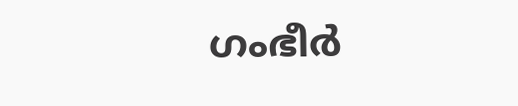ഗംഭീര്‍